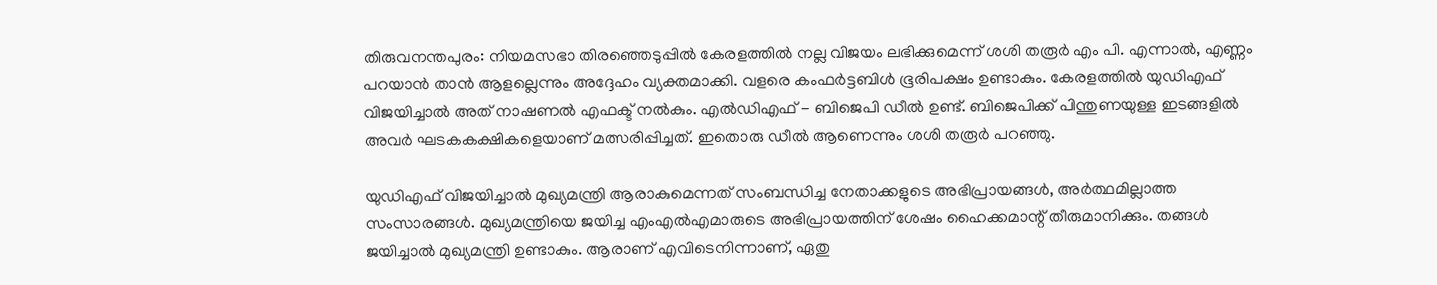തിരുവനന്തപുരം: നിയമസഭാ തിരഞ്ഞെടുപ്പില്‍ കേരളത്തില്‍ നല്ല വിജയം ലഭിക്കുമെന്ന് ശശി തരൂര്‍ എം പി. എന്നാല്‍, എണ്ണം പറയാന്‍ താന്‍ ആളല്ലെന്നും അദ്ദേഹം വ്യക്തമാക്കി. വളരെ കംഫര്‍ട്ടബിള്‍ ഭൂരിപക്ഷം ഉണ്ടാകും. കേരളത്തില്‍ യുഡിഎഫ് വിജയിച്ചാല്‍ അത് നാഷണല്‍ എഫക്ട് നല്‍കും. എല്‍ഡിഎഫ് - ബിജെപി ഡീല്‍ ഉണ്ട്. ബിജെപിക്ക് പിന്തുണയുള്ള ഇടങ്ങളില്‍ അവര്‍ ഘടകകക്ഷികളെയാണ് മത്സരിപ്പിച്ചത്. ഇതൊരു ഡീല്‍ ആണെന്നും ശശി തരൂര്‍ പറഞ്ഞു.

യുഡിഎഫ് വിജയിച്ചാല്‍ മുഖ്യമന്ത്രി ആരാകുമെന്നത് സംബന്ധിച്ച നേതാക്കളുടെ അഭിപ്രായങ്ങള്‍, അര്‍ത്ഥമില്ലാത്ത സംസാരങ്ങള്‍. മുഖ്യമന്ത്രിയെ ജയിച്ച എംഎല്‍എമാരുടെ അഭിപ്രായത്തിന് ശേഷം ഹൈക്കമാന്റ് തീരുമാനിക്കും. തങ്ങള്‍ ജയിച്ചാല്‍ മുഖ്യമന്ത്രി ഉണ്ടാകും. ആരാണ് എവിടെനിന്നാണ്, ഏതു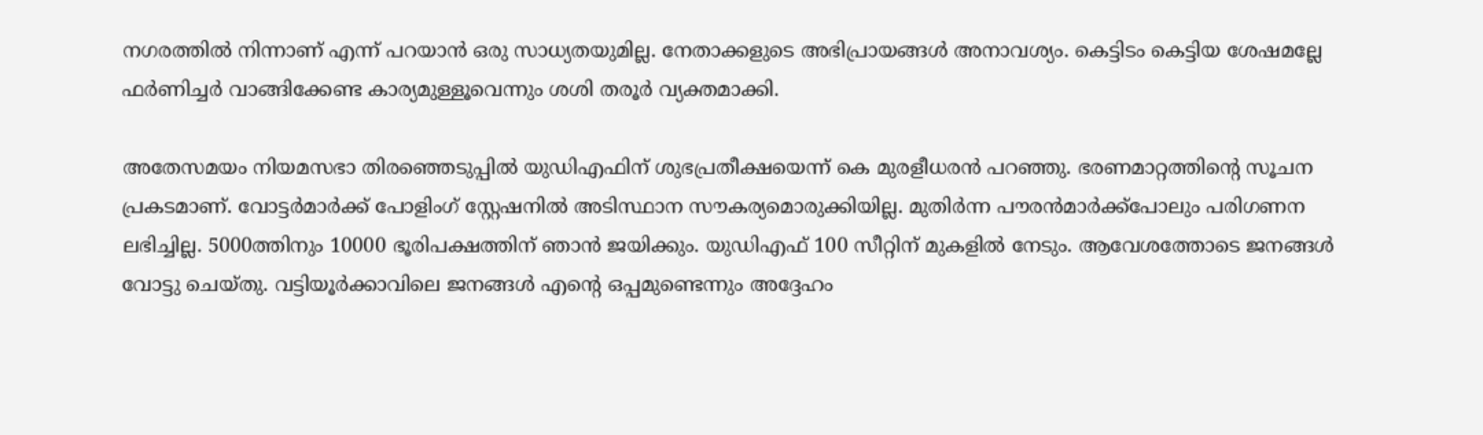നഗരത്തില്‍ നിന്നാണ് എന്ന് പറയാന്‍ ഒരു സാധ്യതയുമില്ല. നേതാക്കളുടെ അഭിപ്രായങ്ങള്‍ അനാവശ്യം. കെട്ടിടം കെട്ടിയ ശേഷമല്ലേ ഫര്‍ണിച്ചര്‍ വാങ്ങിക്കേണ്ട കാര്യമുള്ളൂവെന്നും ശശി തരൂര്‍ വ്യക്തമാക്കി.

അതേസമയം നിയമസഭാ തിരഞ്ഞെടുപ്പില്‍ യുഡിഎഫിന് ശുഭപ്രതീക്ഷയെന്ന് കെ മുരളീധരന്‍ പറഞ്ഞു. ഭരണമാറ്റത്തിന്റെ സൂചന പ്രകടമാണ്. വോട്ടര്‍മാര്‍ക്ക് പോളിംഗ് സ്റ്റേഷനില്‍ അടിസ്ഥാന സൗകര്യമൊരുക്കിയില്ല. മുതിര്‍ന്ന പൗരന്‍മാര്‍ക്ക്‌പോലും പരിഗണന ലഭിച്ചില്ല. 5000ത്തിനും 10000 ഭൂരിപക്ഷത്തിന് ഞാന്‍ ജയിക്കും. യുഡിഎഫ് 100 സീറ്റിന് മുകളില്‍ നേടും. ആവേശത്തോടെ ജനങ്ങള്‍ വോട്ടു ചെയ്തു. വട്ടിയൂര്‍ക്കാവിലെ ജനങ്ങള്‍ എന്റെ ഒപ്പമുണ്ടെന്നും അദ്ദേഹം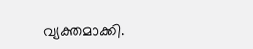വ്യക്തമാക്കി.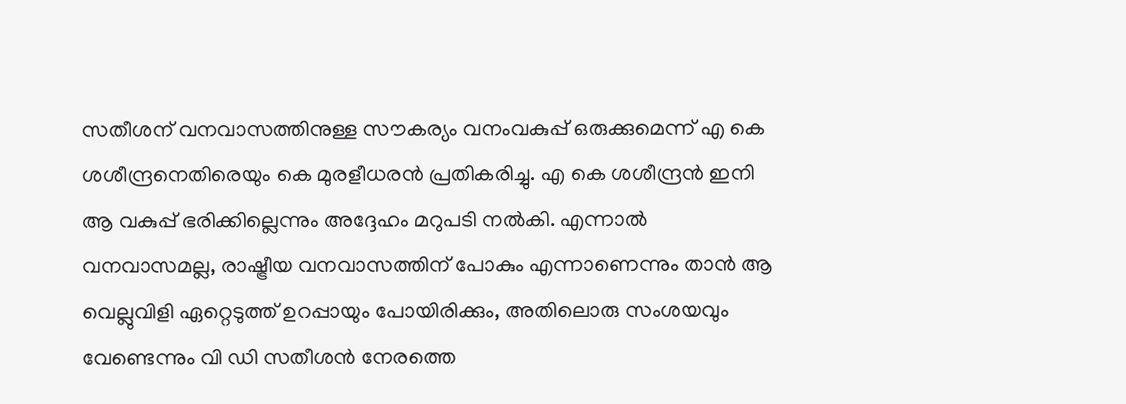സതീശന് വനവാസത്തിനുള്ള സൗകര്യം വനംവകുപ്പ് ഒരുക്കുമെന്ന് എ കെ ശശീന്ദ്രനെതിരെയും കെ മുരളീധരന്‍ പ്രതികരിച്ചു. എ കെ ശശീന്ദ്രന്‍ ഇനി ആ വകുപ്പ് ഭരിക്കില്ലെന്നും അദ്ദേഹം മറുപടി നല്‍കി. എന്നാല്‍ വനവാസമല്ല, രാഷ്ട്രീയ വനവാസത്തിന് പോകും എന്നാണെന്നും താന്‍ ആ വെല്ലുവിളി ഏറ്റെടുത്ത് ഉറപ്പായും പോയിരിക്കും, അതിലൊരു സംശയവും വേണ്ടെന്നും വി ഡി സതീശന്‍ നേരത്തെ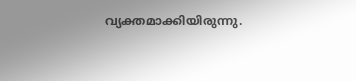വ്യക്തമാക്കിയിരുന്നു.